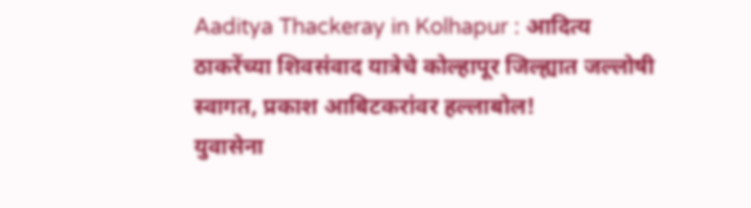Aaditya Thackeray in Kolhapur : आदित्य ठाकरेंच्या शिवसंवाद यात्रेचे कोल्हापूर जिल्ह्यात जल्लोषी स्वागत, प्रकाश आबिटकरांवर हल्लाबोल!
युवासेना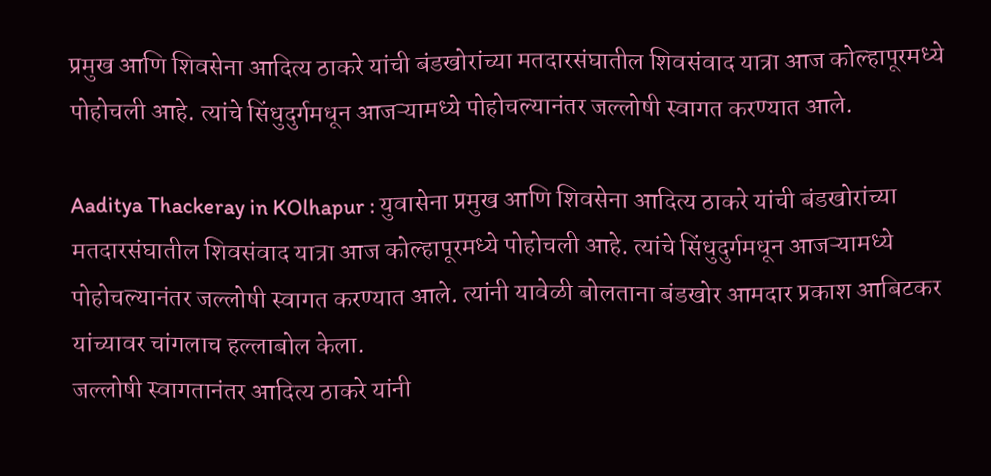प्रमुख आणि शिवसेना आदित्य ठाकरे यांची बंडखोरांच्या मतदारसंघातील शिवसंवाद यात्रा आज कोल्हापूरमध्ये पोहोचली आहे. त्यांचे सिंधुदुर्गमधून आजऱ्यामध्ये पोहोचल्यानंतर जल्लोषी स्वागत करण्यात आले.

Aaditya Thackeray in KOlhapur : युवासेना प्रमुख आणि शिवसेना आदित्य ठाकरे यांची बंडखोरांच्या मतदारसंघातील शिवसंवाद यात्रा आज कोल्हापूरमध्ये पोहोचली आहे. त्यांचे सिंधुदुर्गमधून आजऱ्यामध्ये पोहोचल्यानंतर जल्लोषी स्वागत करण्यात आले. त्यांनी यावेळी बोलताना बंडखोर आमदार प्रकाश आबिटकर यांच्यावर चांगलाच हल्लाबोल केला.
जल्लोषी स्वागतानंतर आदित्य ठाकरे यांनी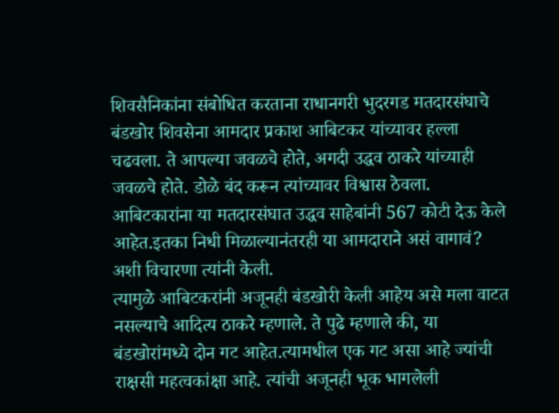शिवसैनिकांना संबोधित करताना राधानगरी भुदरगड मतदारसंघाचे बंडखोर शिवसेना आमदार प्रकाश आबिटकर यांच्यावर हल्ला चढवला. ते आपल्या जवळचे होते, अगदी उद्धव ठाकरे यांच्याही जवळचे होते. डोळे बंद करून त्यांच्यावर विश्वास ठेवला. आबिटकारांना या मतदारसंघात उद्धव साहेबांनी 567 कोटी देऊ केले आहेत.इतका निधी मिळाल्यानंतरही या आमदाराने असं वागावं? अशी विचारणा त्यांनी केली.
त्यामुळे आबिटकरांनी अजूनही बंडखोरी केली आहेय असे मला वाटत नसल्याचे आदित्य ठाकरे म्हणाले. ते पुढे म्हणाले की, या बंडखोरांमध्ये दोन गट आहेत.त्यामधील एक गट असा आहे ज्यांची राक्षसी महत्वकांक्षा आहे. त्यांची अजूनही भूक भागलेली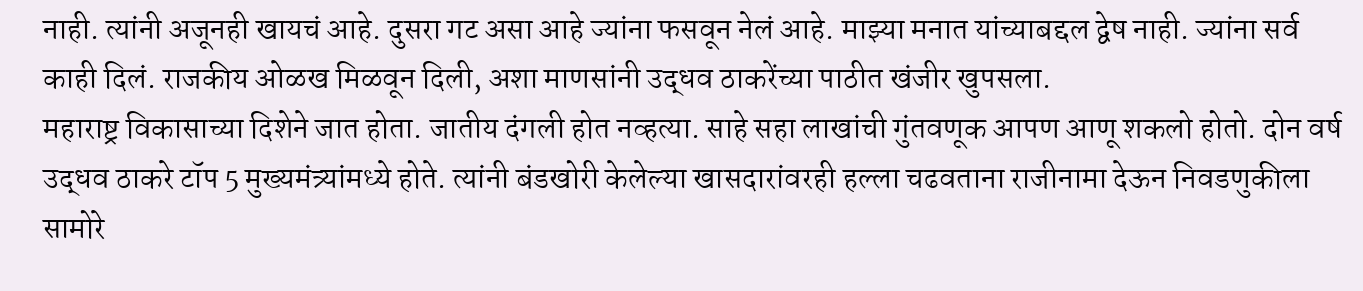नाही. त्यांनी अजूनही खायचं आहे. दुसरा गट असा आहे ज्यांना फसवून नेलं आहे. माझ्या मनात यांच्याबद्दल द्वेष नाही. ज्यांना सर्व काही दिलं. राजकीय ओळख मिळवून दिली, अशा माणसांनी उद्धव ठाकरेंच्या पाठीत खंजीर खुपसला.
महाराष्ट्र विकासाच्या दिशेने जात होता. जातीय दंगली होत नव्हत्या. साहे सहा लाखांची गुंतवणूक आपण आणू शकलो होतो. दोन वर्ष उद्धव ठाकरे टॉप 5 मुख्यमंत्र्यांमध्ये होते. त्यांनी बंडखोरी केलेल्या खासदारांवरही हल्ला चढवताना राजीनामा देऊन निवडणुकीला सामोरे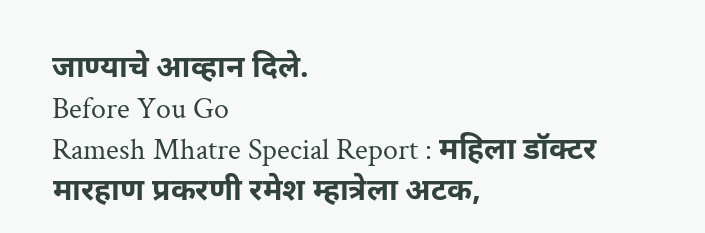जाण्याचे आव्हान दिले.
Before You Go
Ramesh Mhatre Special Report : महिला डॉक्टर मारहाण प्रकरणी रमेश म्हात्रेला अटक,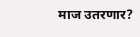माज उतरणार?